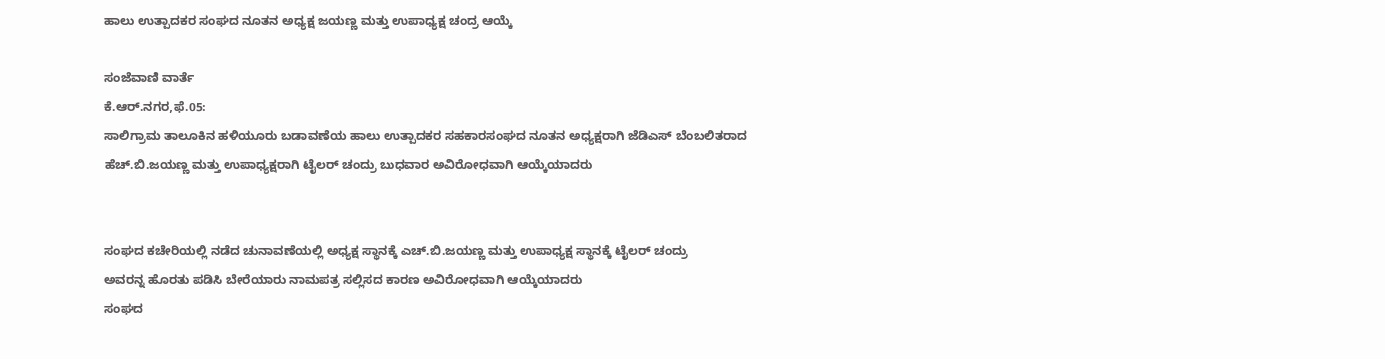ಹಾಲು ಉತ್ಪಾದಕರ ಸಂಘದ ನೂತನ ಅಧ್ಯಕ್ಷ ಜಯಣ್ಣ ಮತ್ತು ಉಪಾಧ್ಯಕ್ಷ ಚಂದ್ರ ಆಯ್ಕೆ

ಸಂಜೆವಾಣಿ ವಾರ್ತೆ
ಕೆ.ಆರ್.ನಗರ,ಫೆ.05:
ಸಾಲಿಗ್ರಾಮ ತಾಲೂಕಿನ ಹಳಿಯೂರು ಬಡಾವಣೆಯ ಹಾಲು ಉತ್ಪಾದಕರ ಸಹಕಾರಸಂಘದ ನೂತನ ಅಧ್ಯಕ್ಷರಾಗಿ ಜೆಡಿಎಸ್ ಬೆಂಬಲಿತರಾದ ಹೆಚ್.ಬಿ.ಜಯಣ್ಣ ಮತ್ತು ಉಪಾಧ್ಯಕ್ಷರಾಗಿ ಟೈಲರ್ ಚಂದ್ರು ಬುಧವಾರ ಅವಿರೋಧವಾಗಿ ಆಯ್ಕೆಯಾದರು


ಸಂಘದ ಕಚೇರಿಯಲ್ಲಿ ನಡೆದ ಚುನಾವಣೆಯಲ್ಲಿ ಅಧ್ಯಕ್ಷ ಸ್ಥಾನಕ್ಕೆ ಎಚ್.ಬಿ.ಜಯಣ್ಣ ಮತ್ತು ಉಪಾಧ್ಯಕ್ಷ ಸ್ಥಾನಕ್ಕೆ ಟೈಲರ್ ಚಂದ್ರು
ಅವರನ್ನ ಹೊರತು ಪಡಿಸಿ ಬೇರೆಯಾರು ನಾಮಪತ್ರ ಸಲ್ಲಿಸದ ಕಾರಣ ಅವಿರೋಧವಾಗಿ ಆಯ್ಕೆಯಾದರು
ಸಂಘದ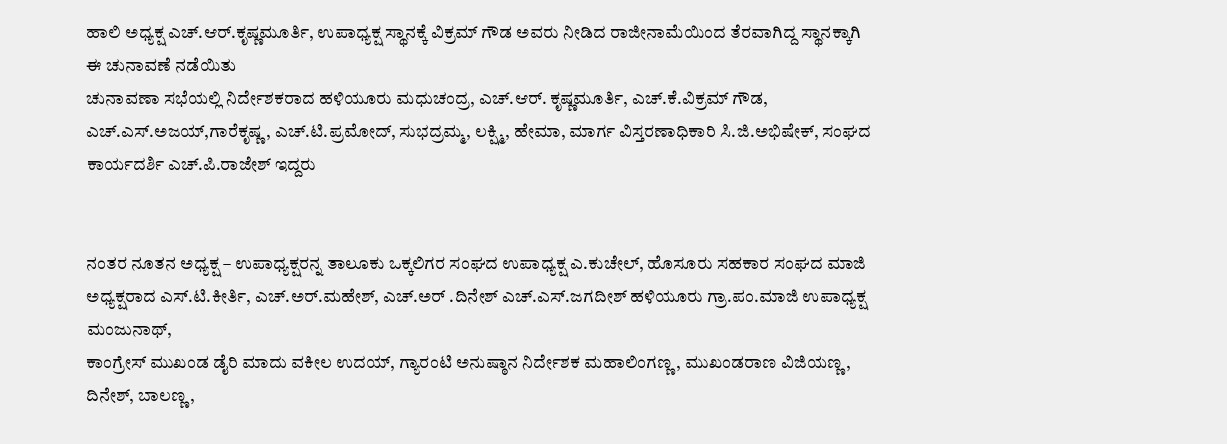ಹಾಲಿ ಅಧ್ಯಕ್ಷ ಎಚ್.ಆರ್.ಕೃಷ್ಣಮೂರ್ತಿ, ಉಪಾಧ್ಯಕ್ಷ ಸ್ಥಾನಕ್ಕೆ ವಿಕ್ರಮ್ ಗೌಡ ಅವರು ನೀಡಿದ ರಾಜೀನಾಮೆಯಿಂದ ತೆರವಾಗಿದ್ದ ಸ್ಥಾನಕ್ಕಾಗಿ ಈ ಚುನಾವಣೆ ನಡೆಯಿತು
ಚುನಾವಣಾ ಸಭೆಯಲ್ಲಿ ನಿರ್ದೇಶಕರಾದ ಹಳಿಯೂರು ಮಧುಚಂದ್ರ, ಎಚ್.ಆರ್. ಕೃಷ್ಣಮೂರ್ತಿ, ಎಚ್.ಕೆ.ವಿಕ್ರಮ್ ಗೌಡ, ಎಚ್.ಎಸ್.ಅಜಯ್,ಗಾರೆಕೃಷ್ಣ, ಎಚ್.ಟಿ.ಪ್ರಮೋದ್, ಸುಭದ್ರಮ್ಮ, ಲಕ್ಷ್ಮಿ, ಹೇಮಾ, ಮಾರ್ಗ ವಿಸ್ತರಣಾಧಿಕಾರಿ ಸಿ.ಜಿ.ಅಭಿಷೇಕ್, ಸಂಘದ ಕಾರ್ಯದರ್ಶಿ ಎಚ್.ಪಿ.ರಾಜೇಶ್ ಇದ್ದರು


ನಂತರ ನೂತನ ಅಧ್ಯಕ್ಷ – ಉಪಾಧ್ಯಕ್ಷರನ್ನ ತಾಲೂಕು ಒಕ್ಕಲಿಗರ ಸಂಘದ ಉಪಾಧ್ಯಕ್ಷ ಎ.ಕುಚೇಲ್, ಹೊಸೂರು ಸಹಕಾರ ಸಂಘದ ಮಾಜಿ ಅಧ್ಯಕ್ಷರಾದ ಎಸ್.ಟಿ.ಕೀರ್ತಿ, ಎಚ್.ಅರ್.ಮಹೇಶ್, ಎಚ್.ಅರ್ .ದಿನೇಶ್ ಎಚ್.ಎಸ್.ಜಗದೀಶ್ ಹಳಿಯೂರು ಗ್ರಾ.ಪಂ.ಮಾಜಿ ಉಪಾಧ್ಯಕ್ಷ ಮಂಜುನಾಥ್,
ಕಾಂಗ್ರೇಸ್ ಮುಖಂಡ ಡೈರಿ ಮಾದು ವಕೀಲ ಉದಯ್, ಗ್ಯಾರಂಟಿ ಅನುಷ್ಠಾನ ನಿರ್ದೇಶಕ ಮಹಾಲಿಂಗಣ್ಣ, ಮುಖಂಡರಾಣ ವಿಜಿಯಣ್ಣ, ದಿನೇಶ್, ಬಾಲಣ್ಣ,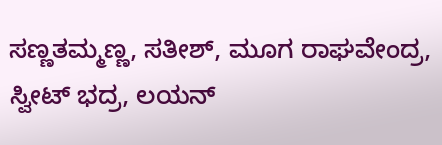ಸಣ್ಣತಮ್ಮಣ್ಣ, ಸತೀಶ್, ಮೂಗ ರಾಘವೇಂದ್ರ, ಸ್ವೀಟ್ ಭದ್ರ, ಲಯನ್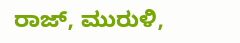ರಾಜ್, ಮುರುಳಿ,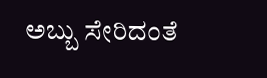ಅಬ್ಬು ಸೇರಿದಂತೆ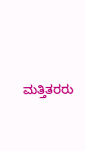ಮತ್ತಿತರರು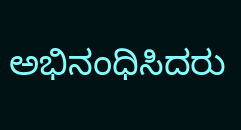ಅಭಿನಂಧಿಸಿದರು